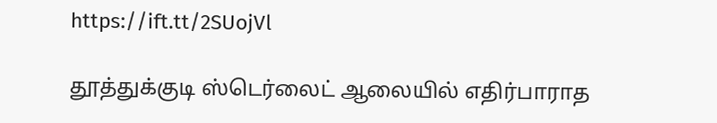https://ift.tt/2SUojVl

தூத்துக்குடி ஸ்டெர்லைட் ஆலையில் எதிர்பாராத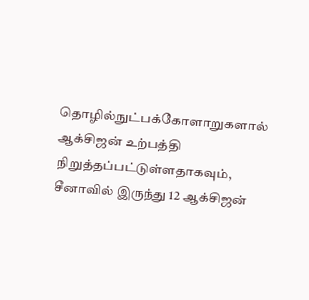தொழில்நுட்பக்கோளாறுகளால் ஆக்சிஜன் உற்பத்தி நிறுத்தப்பட்டுள்ளதாகவும், சீனாவில் இருந்து 12 ஆக்சிஜன்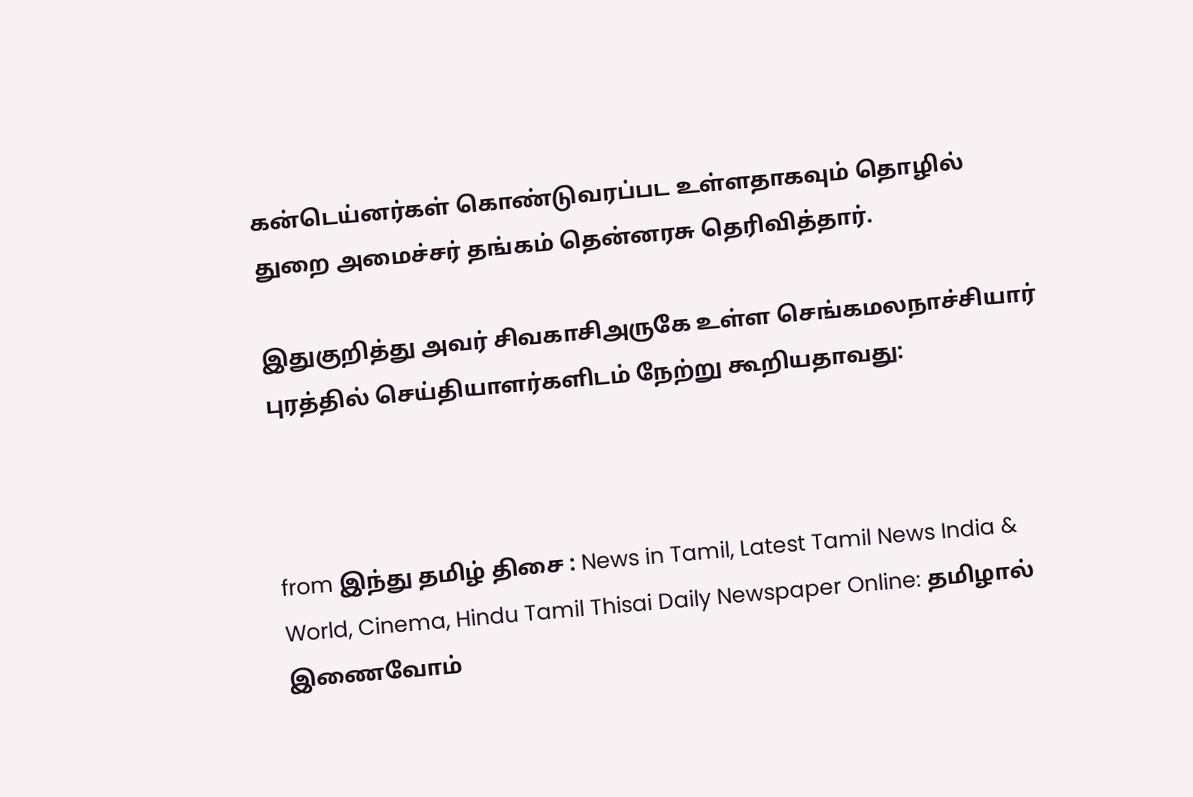கன்டெய்னர்கள் கொண்டுவரப்பட உள்ளதாகவும் தொழில் துறை அமைச்சர் தங்கம் தென்னரசு தெரிவித்தார்.

இதுகுறித்து அவர் சிவகாசிஅருகே உள்ள செங்கமலநாச்சியார் புரத்தில் செய்தியாளர்களிடம் நேற்று கூறியதாவது:



from இந்து தமிழ் திசை : News in Tamil, Latest Tamil News India & World, Cinema, Hindu Tamil Thisai Daily Newspaper Online: தமிழால் இணைவோம்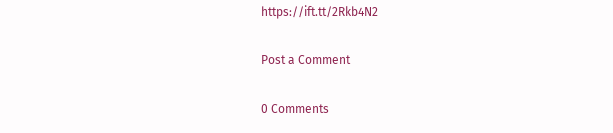https://ift.tt/2Rkb4N2

Post a Comment

0 Comments